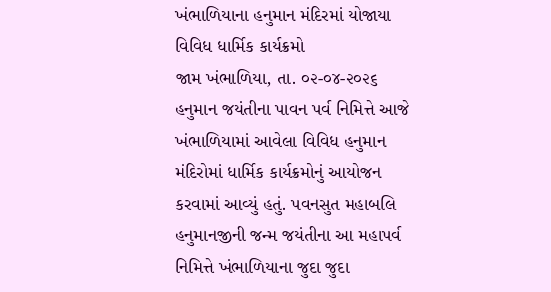ખંભાળિયાના હનુમાન મંદિરમાં યોજાયા વિવિધ ધાર્મિક કાર્યક્રમો
જામ ખંભાળિયા, તા. ૦૨-૦૪-૨૦૨૬ હનુમાન જયંતીના પાવન પર્વ નિમિત્તે આજે ખંભાળિયામાં આવેલા વિવિધ હનુમાન મંદિરોમાં ધાર્મિક કાર્યક્રમોનું આયોજન કરવામાં આવ્યું હતું. પવનસુત મહાબલિ હનુમાનજીની જન્મ જયંતીના આ મહાપર્વ નિમિત્તે ખંભાળિયાના જુદા જુદા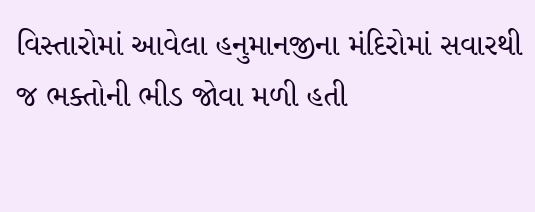વિસ્તારોમાં આવેલા હનુમાનજીના મંદિરોમાં સવારથી જ ભક્તોની ભીડ જોવા મળી હતી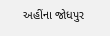અહીંના જોધપુર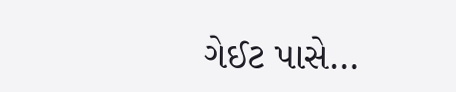ગેઈટ પાસે…